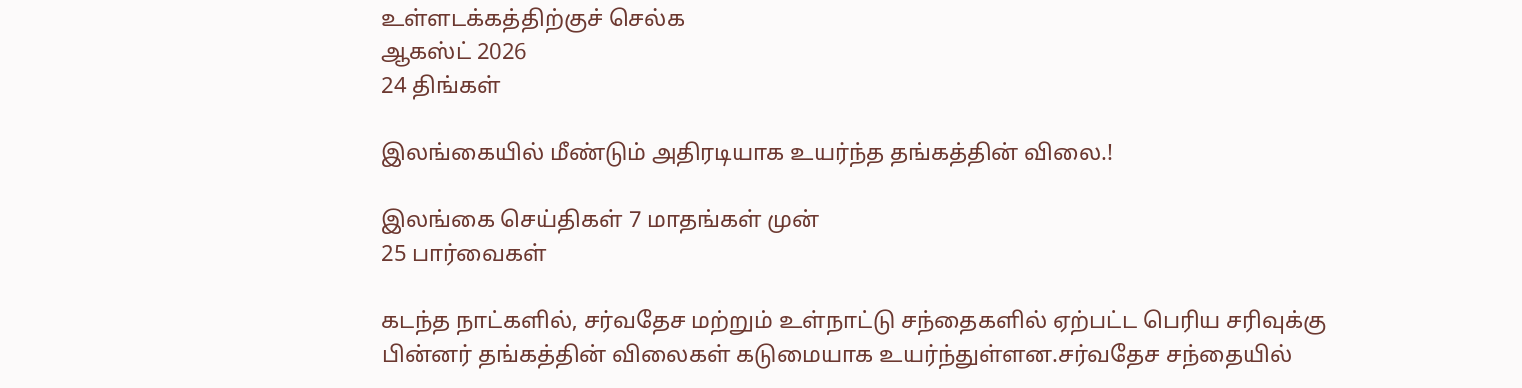உள்ளடக்கத்திற்குச் செல்க
ஆகஸ்ட் 2026
24 திங்கள்

இலங்கையில் மீண்டும் அதிரடியாக உயர்ந்த தங்கத்தின் விலை.!

இலங்கை செய்திகள் 7 மாதங்கள் முன்
25 பார்வைகள்

கடந்த நாட்களில், சர்வதேச மற்றும் உள்நாட்டு சந்தைகளில் ஏற்பட்ட பெரிய சரிவுக்கு பின்னர் தங்கத்தின் விலைகள் கடுமையாக உயர்ந்துள்ளன.சர்வதேச சந்தையில்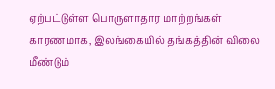ஏற்பட்டுள்ள பொருளாதார மாற்றங்கள் காரணமாக, இலங்கையில் தங்கத்தின் விலை மீண்டும்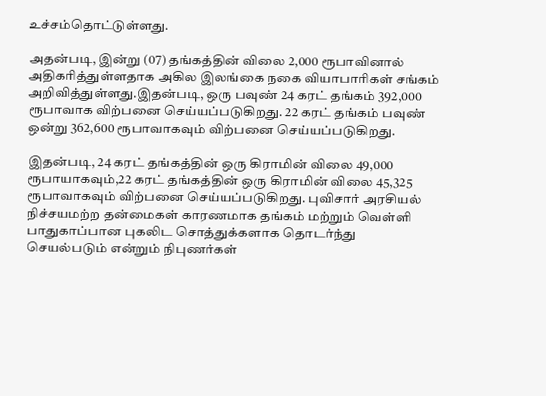உச்சம்தொட்டுள்ளது.

அதன்படி, இன்று (07) தங்கத்தின் விலை 2,000 ரூபாவினால் அதிகரித்துள்ளதாக அகில இலங்கை நகை வியாபாரிகள் சங்கம் அறிவித்துள்ளது.இதன்படி, ஒரு பவுண் 24 கரட் தங்கம் 392,000 ரூபாவாக விற்பனை செய்யப்படுகிறது. 22 கரட் தங்கம் பவுண் ஒன்று 362,600 ரூபாவாகவும் விற்பனை செய்யப்படுகிறது.

இதன்படி, 24 கரட் தங்கத்தின் ஒரு கிராமின் விலை 49,000 ரூபாயாகவும்,22 கரட் தங்கத்தின் ஒரு கிராமின் விலை 45,325 ரூபாவாகவும் விற்பனை செய்யப்படுகிறது. புவிசார் அரசியல் நிச்சயமற்ற தன்மைகள் காரணமாக தங்கம் மற்றும் வெள்ளி பாதுகாப்பான புகலிட சொத்துக்களாக தொடர்ந்து செயல்படும் என்றும் நிபுணர்கள்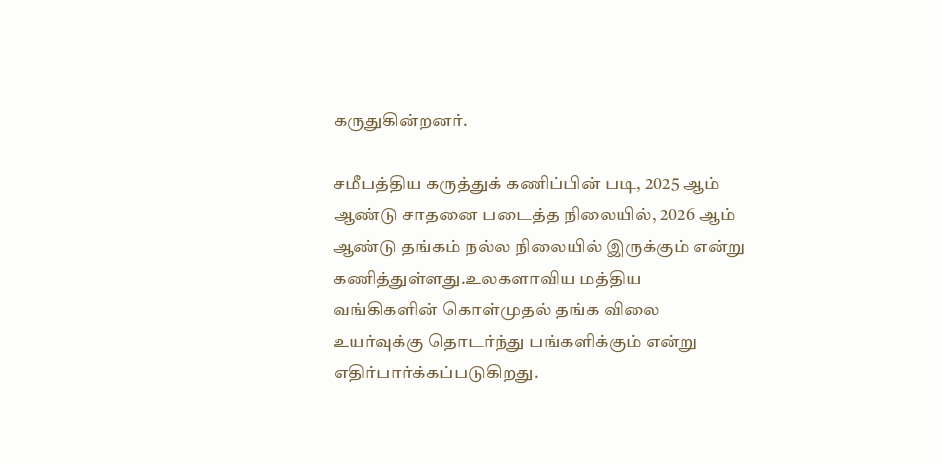கருதுகின்றனர்.

சமீபத்திய கருத்துக் கணிப்பின் படி, 2025 ஆம் ஆண்டு சாதனை படைத்த நிலையில், 2026 ஆம் ஆண்டு தங்கம் நல்ல நிலையில் இருக்கும் என்று கணித்துள்ளது.உலகளாவிய மத்திய வங்கிகளின் கொள்முதல் தங்க விலை உயர்வுக்கு தொடர்ந்து பங்களிக்கும் என்று எதிர்பார்க்கப்படுகிறது.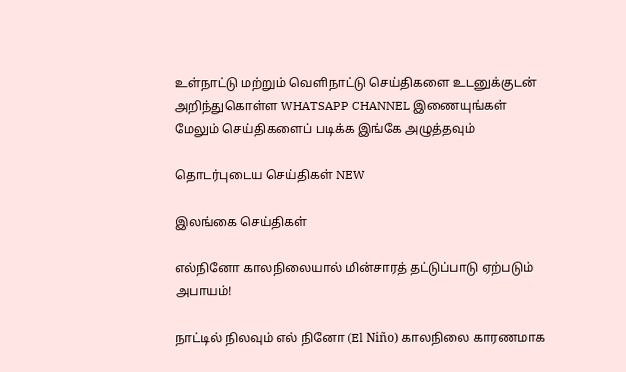உள்நாட்டு மற்றும் வெளிநாட்டு செய்திகளை உடனுக்குடன் அறிந்துகொள்ள WHATSAPP CHANNEL இணையுங்கள்
மேலும் செய்திகளைப் படிக்க இங்கே அழுத்தவும்

தொடர்புடைய செய்திகள் NEW

இலங்கை செய்திகள்

எல்நினோ காலநிலையால் மின்சாரத் தட்டுப்பாடு ஏற்படும் அபாயம்!

நாட்டில் நிலவும் எல் நினோ (El Niño) காலநிலை காரணமாக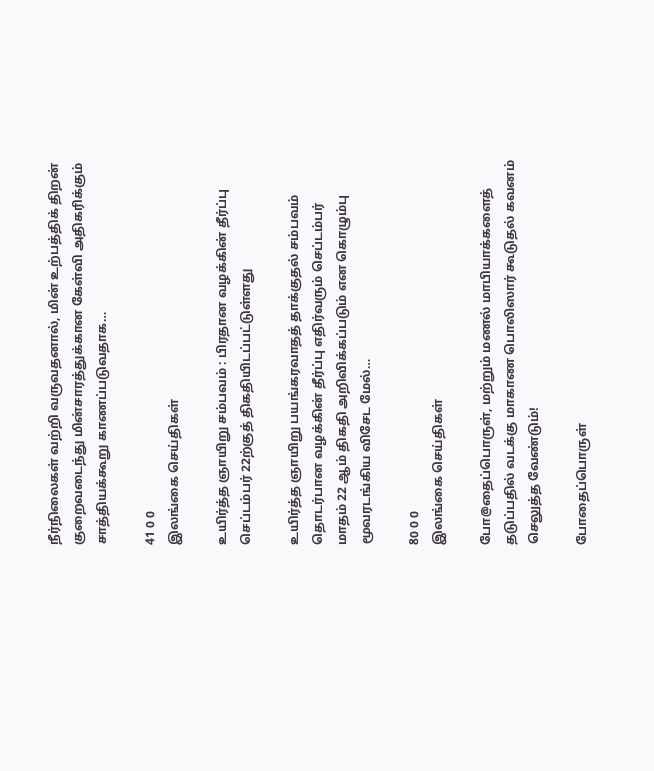நீர்நிலைகள் வற்றி வருவதனால், மின் உற்பத்திக் திறன் குறைவடைந்து மின்சாரத்துக்கான கேள்வி அதிகரிக்கும் சாத்தியக்கூறு காணப்படுவதாக…

41 0 0
இலங்கை செய்திகள்

உயிர்த்த ஞாயிறு சம்பவம் : பிரதான வழக்கின் தீர்ப்பு செப்டம்பர் 22ற்குத் திகதியிடப்பட்டுள்ளது

உயிர்த்த ஞாயிறு பயங்கரவாதத் தாக்குதல் சம்பவம் தொடர்பான வழக்கின் தீர்ப்பு எதிர்வரும் செப்டம்பர் மாதம் 22 ஆம் திகதி அறிவிக்கப்படும் என கொழும்பு மூவரடங்கிய விசேட மேல்…

80 0 0
இலங்கை செய்திகள்

போ@தைப்பொருள், மற்றும் மணல் மாபியாக்களைத் தடுப்பதில் வடக்கு மாகாண பொலிஸார் கூடுதல் கவனம் செலுத்த வேண்டும்!

போதைப்பொருள்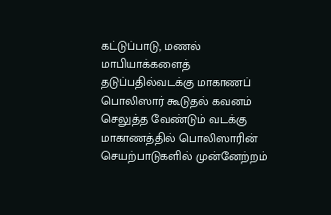கட்டுப்பாடு, மணல் மாபியாக்களைத் தடுப்பதில்வடக்கு மாகாணப் பொலிஸார் கூடுதல் கவனம் செலுத்த வேண்டும் வடக்கு மாகாணத்தில் பொலிஸாரின் செயற்பாடுகளில் முன்னேற்றம்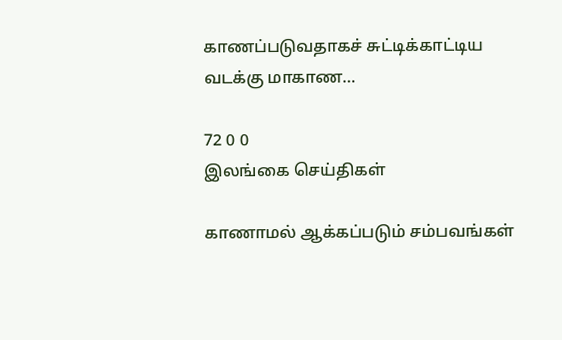காணப்படுவதாகச் சுட்டிக்காட்டிய வடக்கு மாகாண…

72 0 0
இலங்கை செய்திகள்

காணாமல் ஆக்கப்படும் சம்பவங்கள்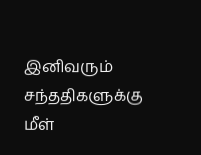இனிவரும் சந்ததிகளுக்கு மீள்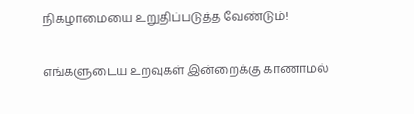நிகழாமையை உறுதிப்படுத்த வேண்டும்!

எங்களுடைய உறவுகள் இன்றைக்கு காணாமல்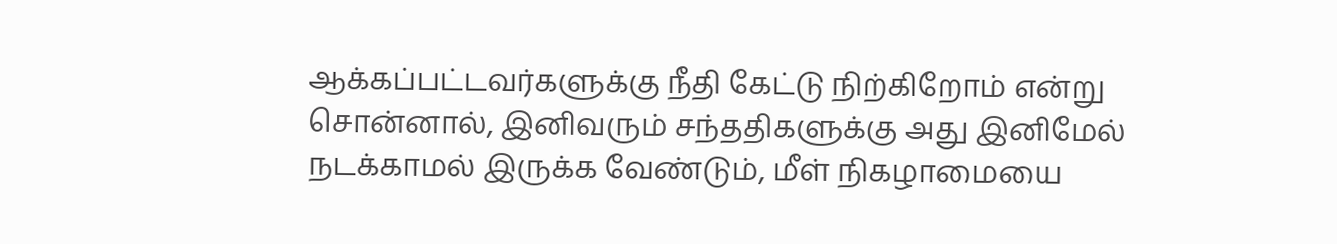ஆக்கப்பட்டவர்களுக்கு நீதி கேட்டு நிற்கிறோம் என்று சொன்னால், இனிவரும் சந்ததிகளுக்கு அது இனிமேல் நடக்காமல் இருக்க வேண்டும், மீள் நிகழாமையை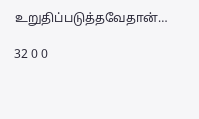உறுதிப்படுத்தவேதான்…

32 0 0